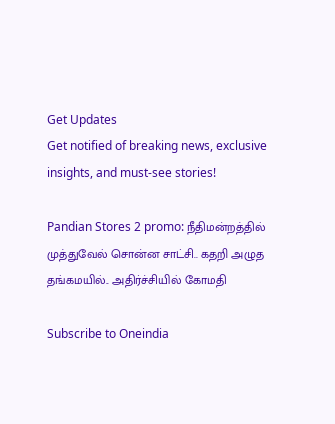Get Updates
Get notified of breaking news, exclusive insights, and must-see stories!

Pandian Stores 2 promo: நீதிமன்றத்தில் முத்துவேல் சொன்ன சாட்சி.. கதறி அழுத தங்கமயில்.. அதிர்ச்சியில் கோமதி

Subscribe to Oneindia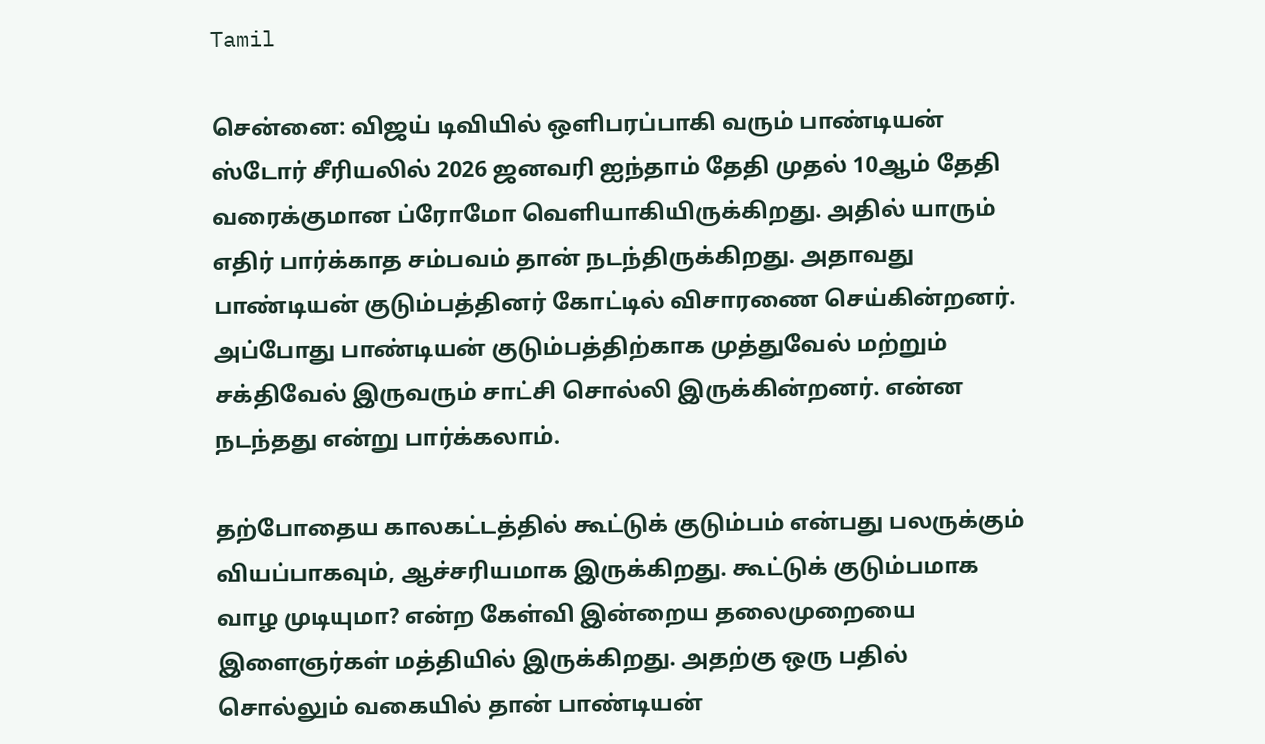Tamil

சென்னை: விஜய் டிவியில் ஒளிபரப்பாகி வரும் பாண்டியன் ஸ்டோர் சீரியலில் 2026 ஜனவரி ஐந்தாம் தேதி முதல் 10ஆம் தேதி வரைக்குமான ப்ரோமோ வெளியாகியிருக்கிறது. அதில் யாரும் எதிர் பார்க்காத சம்பவம் தான் நடந்திருக்கிறது. அதாவது பாண்டியன் குடும்பத்தினர் கோட்டில் விசாரணை செய்கின்றனர். அப்போது பாண்டியன் குடும்பத்திற்காக முத்துவேல் மற்றும் சக்திவேல் இருவரும் சாட்சி சொல்லி இருக்கின்றனர். என்ன நடந்தது என்று பார்க்கலாம்.

தற்போதைய காலகட்டத்தில் கூட்டுக் குடும்பம் என்பது பலருக்கும் வியப்பாகவும், ஆச்சரியமாக இருக்கிறது. கூட்டுக் குடும்பமாக வாழ முடியுமா? என்ற கேள்வி இன்றைய தலைமுறையை இளைஞர்கள் மத்தியில் இருக்கிறது. அதற்கு ஒரு பதில் சொல்லும் வகையில் தான் பாண்டியன்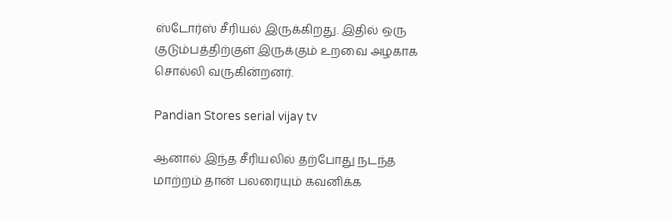ஸ்டோர்ஸ் சீரியல் இருக்கிறது. இதில் ஒரு குடும்பத்திற்குள் இருக்கும் உறவை அழகாக சொல்லி வருகின்றனர்.

Pandian Stores serial vijay tv

ஆனால் இந்த சீரியலில் தற்போது நடந்த மாற்றம் தான் பலரையும் கவனிக்க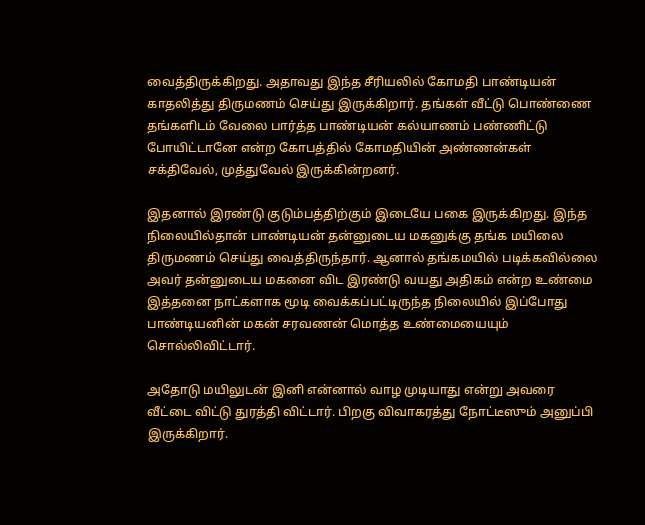வைத்திருக்கிறது. அதாவது இந்த சீரியலில் கோமதி பாண்டியன் காதலித்து திருமணம் செய்து இருக்கிறார். தங்கள் வீட்டு பொண்ணை தங்களிடம் வேலை பார்த்த பாண்டியன் கல்யாணம் பண்ணிட்டு போயிட்டானே என்ற கோபத்தில் கோமதியின் அண்ணன்கள் சக்திவேல், முத்துவேல் இருக்கின்றனர்.

இதனால் இரண்டு குடும்பத்திற்கும் இடையே பகை இருக்கிறது. இந்த நிலையில்தான் பாண்டியன் தன்னுடைய மகனுக்கு தங்க மயிலை திருமணம் செய்து வைத்திருந்தார். ஆனால் தங்கமயில் படிக்கவில்லை அவர் தன்னுடைய மகனை விட இரண்டு வயது அதிகம் என்ற உண்மை இத்தனை நாட்களாக மூடி வைக்கப்பட்டிருந்த நிலையில் இப்போது பாண்டியனின் மகன் சரவணன் மொத்த உண்மையையும் சொல்லிவிட்டார்.

அதோடு மயிலுடன் இனி என்னால் வாழ முடியாது என்று அவரை வீட்டை விட்டு துரத்தி விட்டார். பிறகு விவாகரத்து நோட்டீஸும் அனுப்பி இருக்கிறார்.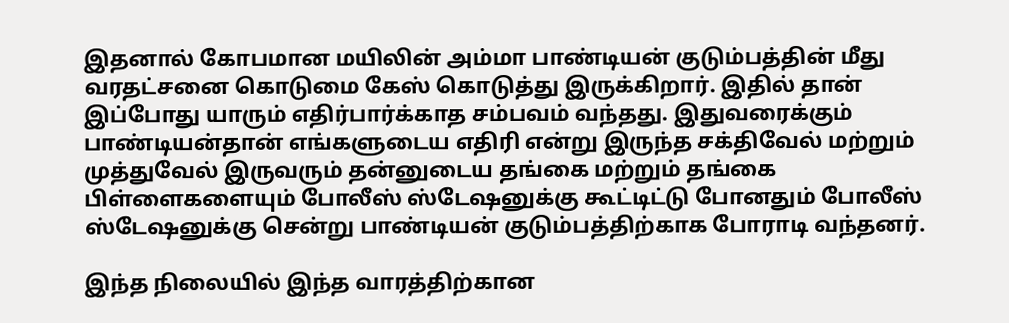இதனால் கோபமான மயிலின் அம்மா பாண்டியன் குடும்பத்தின் மீது வரதட்சனை கொடுமை கேஸ் கொடுத்து இருக்கிறார். இதில் தான் இப்போது யாரும் எதிர்பார்க்காத சம்பவம் வந்தது. இதுவரைக்கும் பாண்டியன்தான் எங்களுடைய எதிரி என்று இருந்த சக்திவேல் மற்றும் முத்துவேல் இருவரும் தன்னுடைய தங்கை மற்றும் தங்கை பிள்ளைகளையும் போலீஸ் ஸ்டேஷனுக்கு கூட்டிட்டு போனதும் போலீஸ் ஸ்டேஷனுக்கு சென்று பாண்டியன் குடும்பத்திற்காக போராடி வந்தனர்.

இந்த நிலையில் இந்த வாரத்திற்கான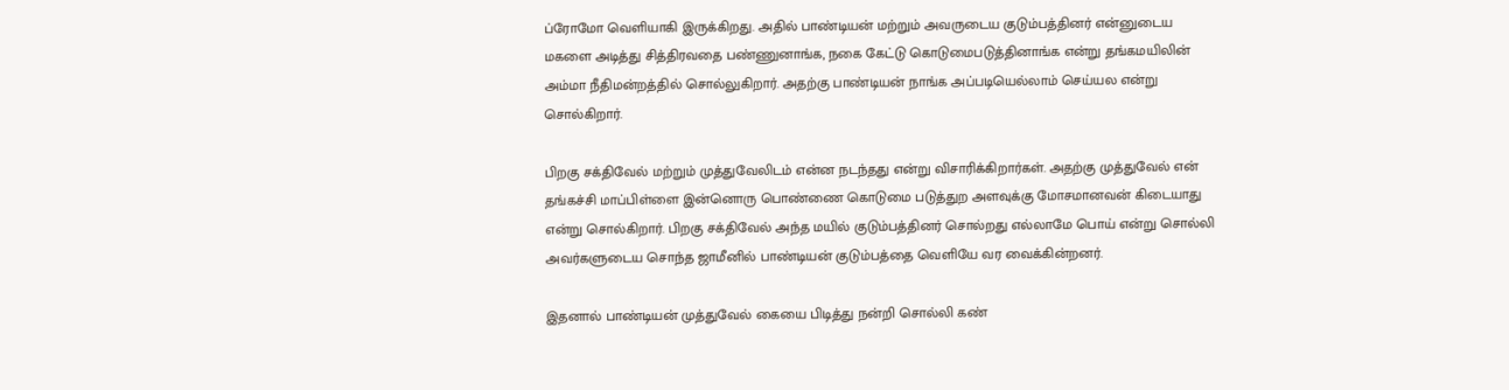ப்ரோமோ வெளியாகி இருக்கிறது. அதில் பாண்டியன் மற்றும் அவருடைய குடும்பத்தினர் என்னுடைய மகளை அடித்து சித்திரவதை பண்ணுனாங்க, நகை கேட்டு கொடுமைபடுத்தினாங்க என்று தங்கமயிலின் அம்மா நீதிமன்றத்தில் சொல்லுகிறார். அதற்கு பாண்டியன் நாங்க அப்படியெல்லாம் செய்யல என்று சொல்கிறார்.

பிறகு சக்திவேல் மற்றும் முத்துவேலிடம் என்ன நடந்தது என்று விசாரிக்கிறார்கள். அதற்கு முத்துவேல் என் தங்கச்சி மாப்பிள்ளை இன்னொரு பொண்ணை கொடுமை படுத்துற அளவுக்கு மோசமானவன் கிடையாது என்று சொல்கிறார். பிறகு சக்திவேல் அந்த மயில் குடும்பத்தினர் சொல்றது எல்லாமே பொய் என்று சொல்லி அவர்களுடைய சொந்த ஜாமீனில் பாண்டியன் குடும்பத்தை வெளியே வர வைக்கின்றனர்.

இதனால் பாண்டியன் முத்துவேல் கையை பிடித்து நன்றி சொல்லி கண்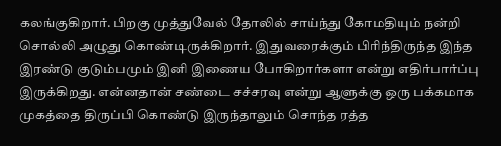கலங்குகிறார். பிறகு முத்துவேல் தோலில் சாய்ந்து கோமதியும் நன்றி சொல்லி அழுது கொண்டிருக்கிறார். இதுவரைக்கும் பிரிந்திருந்த இந்த இரண்டு குடும்பமும் இனி இணைய போகிறார்களா என்று எதிர்பார்ப்பு இருக்கிறது. என்னதான் சண்டை சச்சரவு என்று ஆளுக்கு ஒரு பக்கமாக முகத்தை திருப்பி கொண்டு இருந்தாலும் சொந்த ரத்த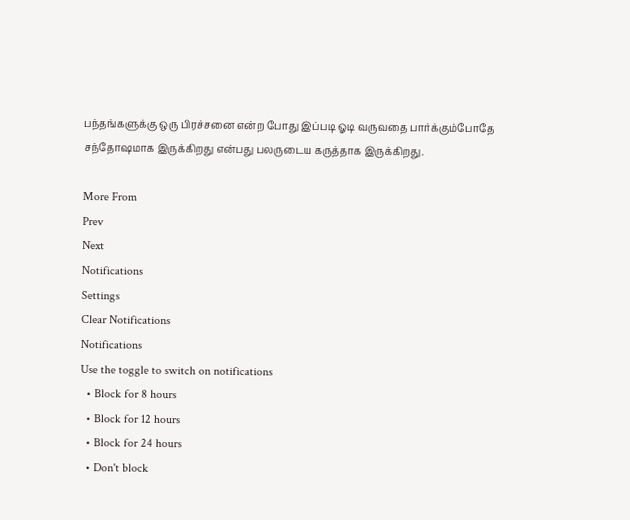பந்தங்களுக்கு ஒரு பிரச்சனை என்ற போது இப்படி ஓடி வருவதை பார்க்கும்போதே சந்தோஷமாக இருக்கிறது என்பது பலருடைய கருத்தாக இருக்கிறது.

More From
Prev
Next
Notifications
Settings
Clear Notifications
Notifications
Use the toggle to switch on notifications
  • Block for 8 hours
  • Block for 12 hours
  • Block for 24 hours
  • Don't block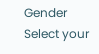Gender
Select your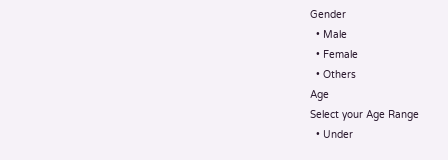Gender
  • Male
  • Female
  • Others
Age
Select your Age Range
  • Under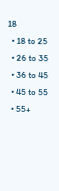18
  • 18 to 25
  • 26 to 35
  • 36 to 45
  • 45 to 55
  • 55+